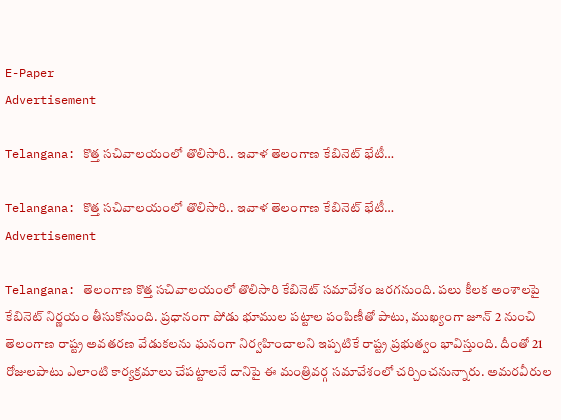E-Paper
Advertisement

Telangana: కొత్త సచివాలయంలో తొలిసారి.. ఇవాళ తెలంగాణ కేబినెట్ భేటీ…

Telangana: కొత్త సచివాలయంలో తొలిసారి.. ఇవాళ తెలంగాణ కేబినెట్ భేటీ…
Advertisement

Telangana: తెలంగాణ కొత్త సచివాలయంలో తొలిసారి కేబినెట్ సమావేశం జరగనుంది. పలు కీలక అంశాలపై కేబినెట్ నిర్ణయం తీసుకోనుంది. ప్రధానంగా పోడు భూముల పట్టాల పంపిణీతో పాటు, ముఖ్యంగా జూన్ 2 నుంచి తెలంగాణ రాష్ట్ర అవతరణ వేడుకలను ఘనంగా నిర్వహించాలని ఇప్పటికే రాష్ట్ర ప్రభుత్వం భావిస్తుంది. దీంతో 21 రోజులపాటు ఎలాంటి కార్యక్రమాలు చేపట్టాలనే దానిపై ఈ మంత్రివర్గ సమావేశంలో చర్చించనున్నారు. అమరవీరుల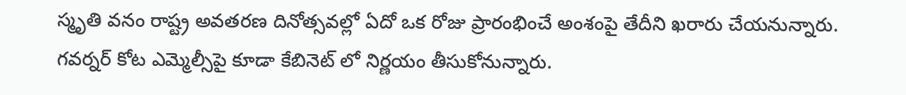స్మృతి వనం రాష్ట్ర అవతరణ దినోత్సవల్లో ఏదో ఒక రోజు ప్రారంభించే అంశంపై తేదీని ఖరారు చేయనున్నారు. గవర్నర్ కోట ఎమ్మెల్సీపై కూడా కేబినెట్ లో నిర్ణయం తీసుకోనున్నారు.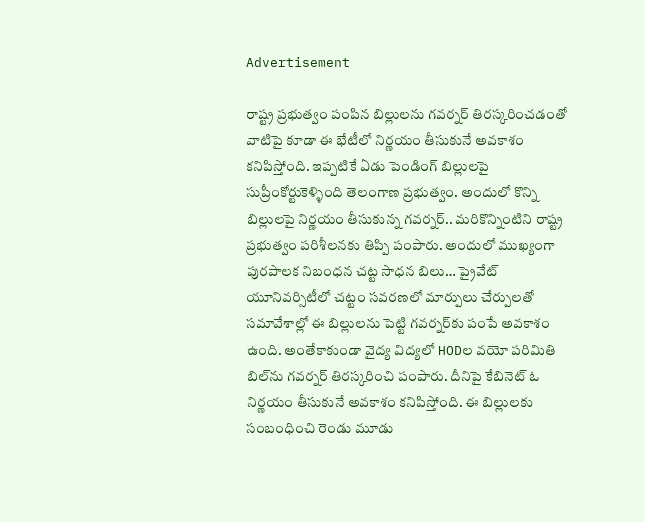Advertisement

రాష్ట్ర ప్రభుత్వం పంపిన బిల్లులను గవర్నర్ తిరస్కరించడంతో వాటిపై కూడా ఈ భేటీలో నిర్ణయం తీసుకునే అవకాశం కనిపిస్తోంది. ఇప్పటికే ఏడు పెండింగ్ బిల్లులపై సుప్రీంకోర్టుకెళ్ళింది తెలంగాణ ప్రభుత్వం. అందులో కొన్ని బిల్లులపై నిర్ణయం తీసుకున్న గవర్నర్.. మరికొన్నింటిని రాష్ట్ర ప్రభుత్వం పరిశీలనకు తిప్పి పంపారు. అందులో ముఖ్యంగా పురపాలక నిబంధన చట్ట సాధన బిలు… ప్రైవేట్ యూనివర్సిటీలో చట్టం సవరణలో మార్పులు చేర్పులతో సమావేశాల్లో ఈ బిల్లులను పెట్టి గవర్నర్‌కు పంపే అవకాశం ఉంది. అంతేకాకుండా వైద్య విద్యలో HODల వయో పరిమితి బిల్‌ను గవర్నర్ తిరస్కరించి పంపారు. దీనిపై కేబినెట్ ఓ నిర్ణయం తీసుకునే అవకాశం కనిపిస్తోంది. ఈ బిల్లులకు సంబంధించి రెండు మూడు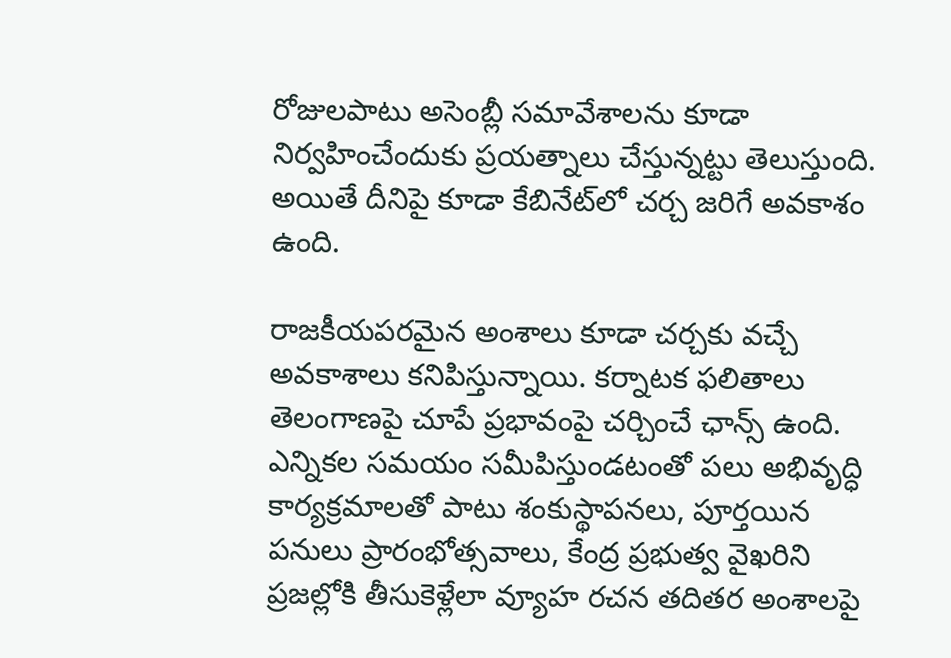రోజులపాటు అసెంబ్లీ సమావేశాలను కూడా నిర్వహించేందుకు ప్రయత్నాలు చేస్తున్నట్టు తెలుస్తుంది. అయితే దీనిపై కూడా కేబినేట్‌లో చర్చ జరిగే అవకాశం ఉంది.

రాజకీయపరమైన అంశాలు కూడా చర్చకు వచ్చే అవకాశాలు కనిపిస్తున్నాయి. కర్నాటక ఫలితాలు తెలంగాణపై చూపే ప్రభావంపై చర్చించే ఛాన్స్ ఉంది. ఎన్నికల సమయం సమీపిస్తుండటంతో పలు అభివృద్ధి కార్యక్రమాలతో పాటు శంకుస్థాపనలు, పూర్తయిన పనులు ప్రారంభోత్సవాలు, కేంద్ర ప్రభుత్వ వైఖరిని ప్రజల్లోకి తీసుకెళ్లేలా వ్యూహ రచన తదితర అంశాలపై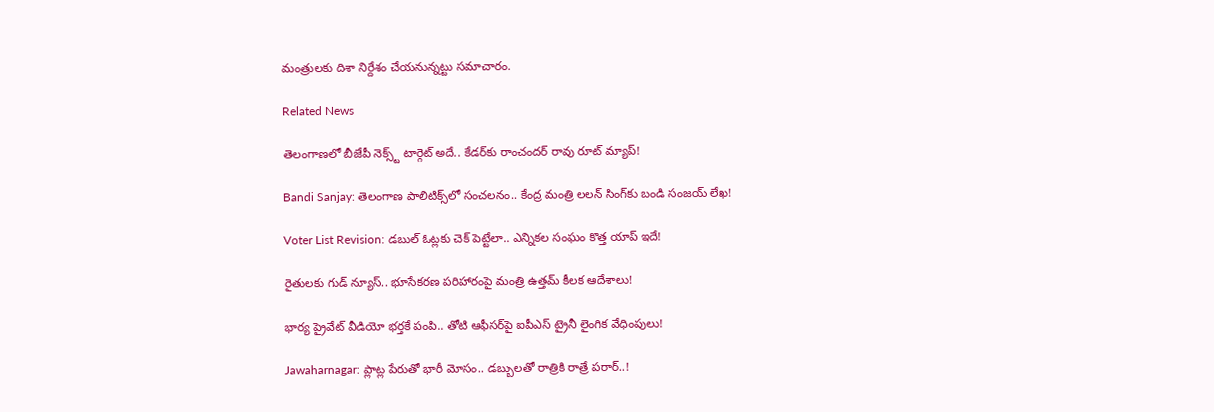మంత్రులకు దిశా నిర్దేశం చేయనున్నట్టు సమాచారం.

Related News

తెలంగాణలో బీజేపీ నెక్స్ట్ టార్గెట్ అదే.. కేడర్‌కు రాంచందర్ రావు రూట్ మ్యాప్!

Bandi Sanjay: తెలంగాణ పాలిటిక్స్‌లో సంచలనం.. కేంద్ర మంత్రి లలన్ సింగ్‌కు బండి సంజయ్ లేఖ!

Voter List Revision: డబుల్ ఓట్లకు చెక్ పెట్టేలా.. ఎన్నికల సంఘం కొత్త యాప్ ఇదే!

రైతులకు గుడ్ న్యూస్.. భూసేకరణ పరిహారంపై మంత్రి ఉత్తమ్ కీలక ఆదేశాలు!

భార్య ప్రైవేట్ వీడియో భర్తకే పంపి.. తోటి ఆఫీసర్‌పై ఐపీఎస్ ట్రైనీ లైంగిక వేధింపులు!

Jawaharnagar: ప్లాట్ల పేరుతో భారీ మోసం.. డబ్బులతో రాత్రికి రాత్రే పరార్..!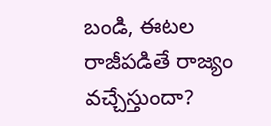బండి, ఈటల రాజీపడితే రాజ్యం వచ్చేస్తుందా?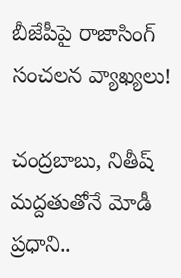బీజేపీపై రాజాసింగ్ సంచలన వ్యాఖ్యలు!

చంద్రబాబు, నితీష్ మద్దతుతోనే మోడీ ప్రధాని..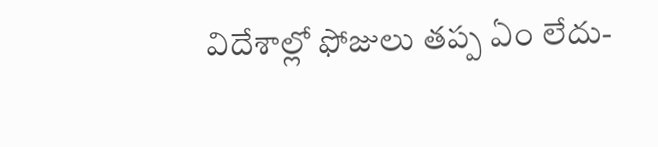విదేశాల్లో ఫోజులు తప్ప ఏం లేదు-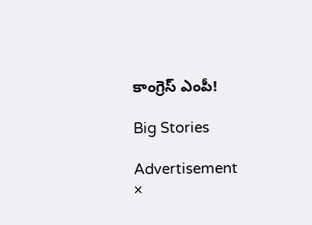కాంగ్రెస్ ఎంపీ!

Big Stories

Advertisement
×